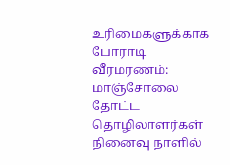உரிமைகளுக்காக போராடி வீரமரணம்: மாஞ்சோலை தோட்ட தொழிலாளர்கள் நினைவு நாளில்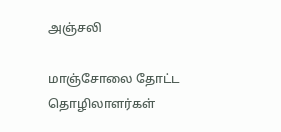அஞ்சலி

மாஞ்சோலை தோட்ட தொழிலாளர்கள்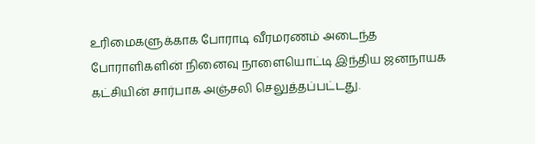உரிமைகளுக்காக போராடி வீரமரணம் அடைந்த போராளிகளின் நினைவு நாளையொட்டி இந்திய ஜனநாயக கட்சியின் சார்பாக அஞ்சலி செலுத்தப்பட்டது.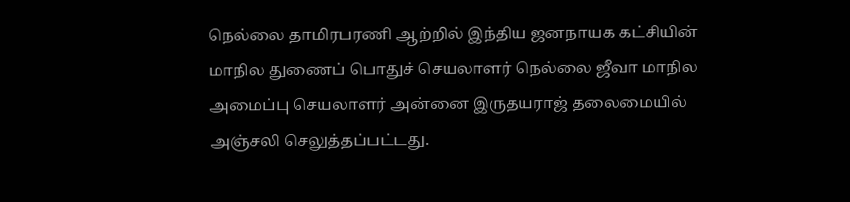நெல்லை தாமிரபரணி ஆற்றில் இந்திய ஜனநாயக கட்சியின் மாநில துணைப் பொதுச் செயலாளர் நெல்லை ஜீவா மாநில அமைப்பு செயலாளர் அன்னை இருதயராஜ் தலைமையில் அஞ்சலி செலுத்தப்பட்டது.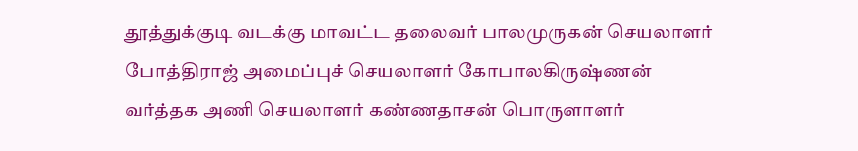தூத்துக்குடி வடக்கு மாவட்ட தலைவர் பாலமுருகன் செயலாளர் போத்திராஜ் அமைப்புச் செயலாளர் கோபாலகிருஷ்ணன் வர்த்தக அணி செயலாளர் கண்ணதாசன் பொருளாளர்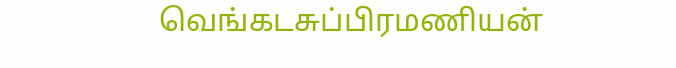வெங்கடசுப்பிரமணியன்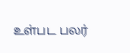உள்பட பலர்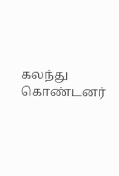கலந்து கொண்டனர்